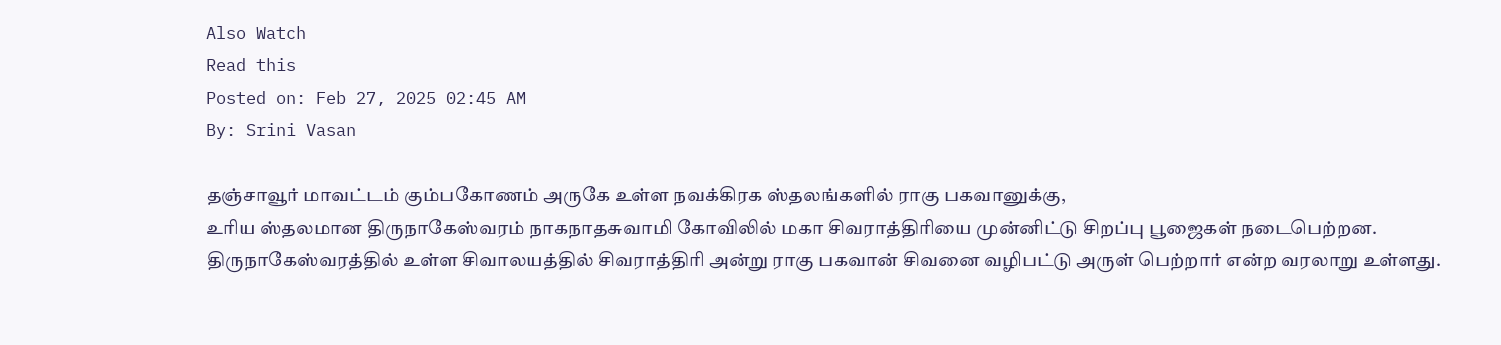Also Watch
Read this
Posted on: Feb 27, 2025 02:45 AM
By: Srini Vasan

தஞ்சாவூர் மாவட்டம் கும்பகோணம் அருகே உள்ள நவக்கிரக ஸ்தலங்களில் ராகு பகவானுக்கு,
உரிய ஸ்தலமான திருநாகேஸ்வரம் நாகநாதசுவாமி கோவிலில் மகா சிவராத்திரியை முன்னிட்டு சிறப்பு பூஜைகள் நடைபெற்றன.
திருநாகேஸ்வரத்தில் உள்ள சிவாலயத்தில் சிவராத்திரி அன்று ராகு பகவான் சிவனை வழிபட்டு அருள் பெற்றார் என்ற வரலாறு உள்ளது.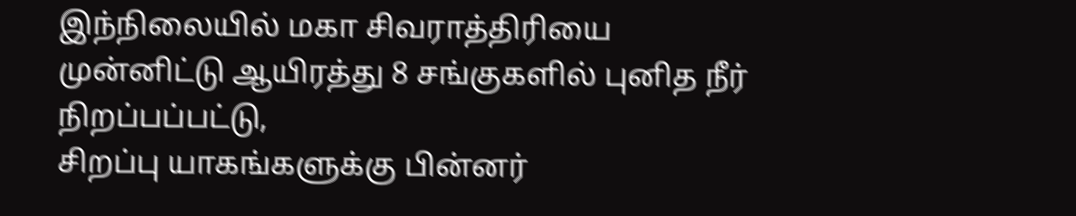இந்நிலையில் மகா சிவராத்திரியை முன்னிட்டு ஆயிரத்து 8 சங்குகளில் புனித நீர் நிறப்பப்பட்டு,
சிறப்பு யாகங்களுக்கு பின்னர்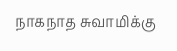நாகநாத சுவாமிக்கு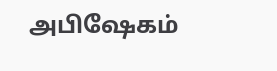அபிஷேகம்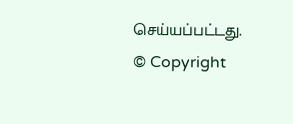செய்யப்பட்டது.
© Copyright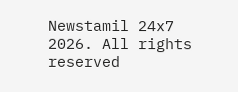Newstamil 24x7 2026. All rights reserved